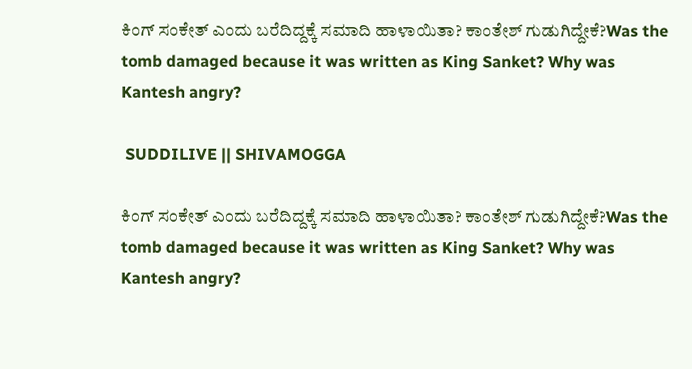ಕಿಂಗ್ ಸಂಕೇತ್ ಎಂದು ಬರೆದಿದ್ದಕ್ಕೆ ಸಮಾದಿ ಹಾಳಾಯಿತಾ? ಕಾಂತೇಶ್ ಗುಡುಗಿದ್ದೇಕೆ?Was the tomb damaged because it was written as King Sanket? Why was Kantesh angry?

 SUDDILIVE || SHIVAMOGGA

ಕಿಂಗ್ ಸಂಕೇತ್ ಎಂದು ಬರೆದಿದ್ದಕ್ಕೆ ಸಮಾದಿ ಹಾಳಾಯಿತಾ? ಕಾಂತೇಶ್ ಗುಡುಗಿದ್ದೇಕೆ?Was the tomb damaged because it was written as King Sanket? Why was Kantesh angry?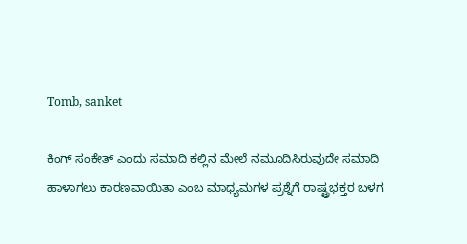Tomb, sanket

ಕಿಂಗ್ ಸಂಕೇತ್ ಎಂದು ಸಮಾದಿ ಕಲ್ಲಿನ ಮೇಲೆ ನಮೂದಿಸಿರುವುದೇ ಸಮಾದಿ ಹಾಳಾಗಲು ಕಾರಣವಾಯಿತಾ ಎಂಬ ಮಾಧ್ಯಮಗಳ ಪ್ರಶ್ನೆಗೆ ರಾಷ್ಟ್ರಭಕ್ತರ ಬಳಗ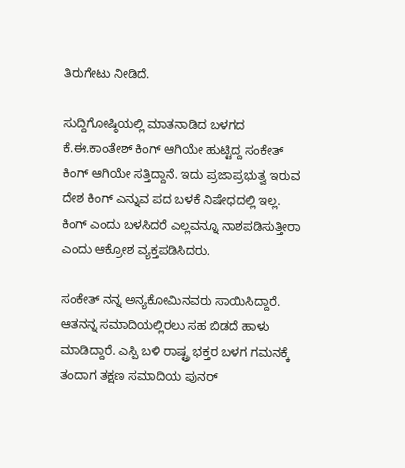ತಿರುಗೇಟು ನೀಡಿದೆ.

ಸುದ್ದಿಗೋಷ್ಠಿಯಲ್ಲಿ ಮಾತನಾಡಿದ ಬಳಗದ ಕೆ.ಈ.ಕಾಂತೇಶ್ ಕಿಂಗ್ ಆಗಿಯೇ ಹುಟ್ಟಿದ್ದ ಸಂಕೇತ್ ಕಿಂಗ್ ಆಗಿಯೇ ಸತ್ತಿದ್ದಾನೆ. ಇದು ಪ್ರಜಾಪ್ರಭುತ್ವ ಇರುವ ದೇಶ ಕಿಂಗ್ ಎನ್ನುವ ಪದ ಬಳಕೆ ನಿಷೇಧದಲ್ಲಿ ಇಲ್ಲ. ಕಿಂಗ್ ಎಂದು ಬಳಸಿದರೆ ಎಲ್ಲವನ್ನೂ ನಾಶಪಡಿಸುತ್ತೀರಾ ಎಂದು ಆಕ್ರೋಶ ವ್ಯಕ್ತಪಡಿಸಿದರು.

ಸಂಕೇತ್ ನನ್ನ ಅನ್ಯಕೋಮಿನವರು ಸಾಯಿಸಿದ್ದಾರೆ. ಆತನನ್ನ ಸಮಾದಿಯಲ್ಲಿರಲು ಸಹ ಬಿಡದೆ ಹಾಳು ಮಾಡಿದ್ದಾರೆ. ಎಸ್ಪಿ ಬಳಿ ರಾಷ್ಟ್ರ ಭಕ್ತರ ಬಳಗ ಗಮನಕ್ಕೆ ತಂದಾಗ ತಕ್ಷಣ ಸಮಾದಿಯ ಪುನರ್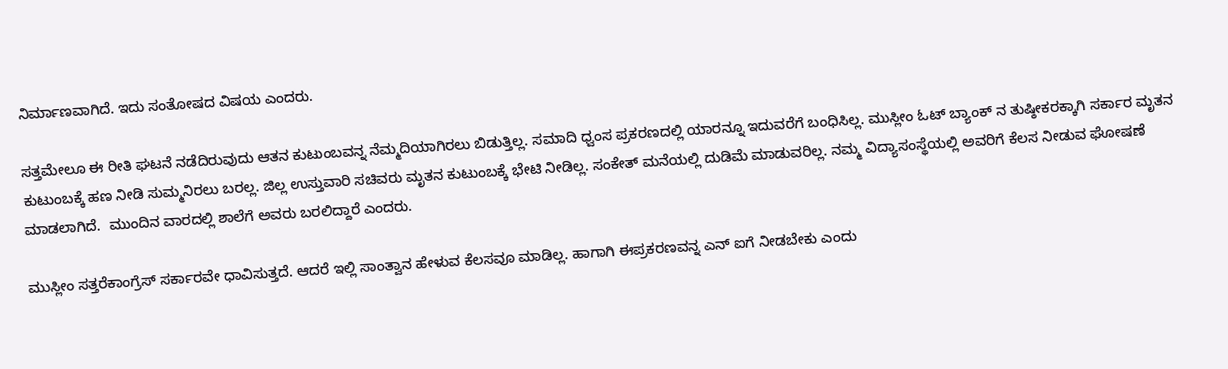ನಿರ್ಮಾಣವಾಗಿದೆ. ಇದು ಸಂತೋಷದ ವಿಷಯ ಎಂದರು.

ಸತ್ತಮೇಲೂ ಈ ರೀತಿ ಘಟನೆ ನಡೆದಿರುವುದು ಆತನ ಕುಟುಂಬವನ್ನ ನೆಮ್ಮದಿಯಾಗಿರಲು ಬಿಡುತ್ತಿಲ್ಲ. ಸಮಾದಿ ಧ್ವಂಸ ಪ್ರಕರಣದಲ್ಲಿ ಯಾರನ್ನೂ ಇದುವರೆಗೆ ಬಂಧಿಸಿಲ್ಲ. ಮುಸ್ಲೀಂ ಓಟ್ ಬ್ಯಾಂಕ್ ನ ತುಷ್ಠೀಕರಕ್ಕಾಗಿ ಸರ್ಕಾರ ಮೃತನ ಕುಟುಂಬಕ್ಕೆ ಹಣ ನೀಡಿ ಸುಮ್ಮನಿರಲು ಬರಲ್ಲ. ಜಿಲ್ಲ ಉಸ್ತುವಾರಿ ಸಚಿವರು ಮೃತನ ಕುಟುಂಬಕ್ಕೆ ಭೇಟಿ ನೀಡಿಲ್ಲ. ಸಂಕೇತ್ ಮನೆಯಲ್ಲಿ ದುಡಿಮೆ ಮಾಡುವರಿಲ್ಲ. ನಮ್ಮ ವಿದ್ಯಾಸಂಸ್ಥೆಯಲ್ಲಿ ಅವರಿಗೆ ಕೆಲಸ ನೀಡುವ ಘೋಷಣೆ ಮಾಡಲಾಗಿದೆ.  ಮುಂದಿನ ವಾರದಲ್ಲಿ ಶಾಲೆಗೆ ಅವರು ಬರಲಿದ್ದಾರೆ ಎಂದರು.

ಮುಸ್ಲೀಂ ಸತ್ತರೆಕಾಂಗ್ರೆಸ್ ಸರ್ಕಾರವೇ ಧಾವಿಸುತ್ತದೆ. ಆದರೆ ಇಲ್ಲಿ ಸಾಂತ್ವಾನ ಹೇಳುವ ಕೆಲಸವೂ ಮಾಡಿಲ್ಲ. ಹಾಗಾಗಿ ಈಪ್ರಕರಣವನ್ನ ಎನ್ ಐಗೆ ನೀಡಬೇಕು ಎಂದು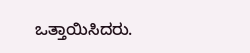ಒತ್ತಾಯಿಸಿದರು.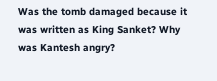Was the tomb damaged because it was written as King Sanket? Why was Kantesh angry?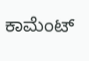ಕಾಮೆಂಟ್‌‌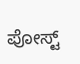ಪೋಸ್ಟ್‌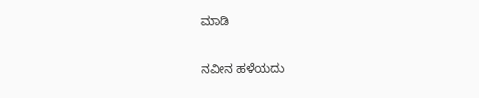ಮಾಡಿ

ನವೀನ ಹಳೆಯದು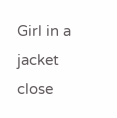Girl in a jacket
close